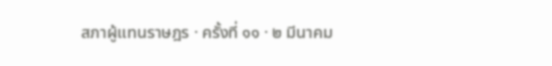สภาผู้แทนราษฎร · ครั้งที่ ๑๑ · ๒ มีนาคม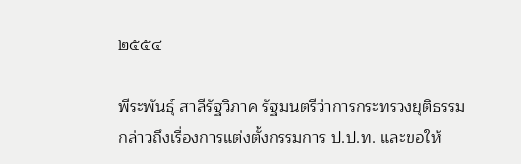๒๕๕๔

พีระพันธุ์ สาลีรัฐวิภาค รัฐมนตรีว่าการกระทรวงยุติธรรม กล่าวถึงเรื่องการแต่งตั้งกรรมการ ป.ป.ท. และขอให้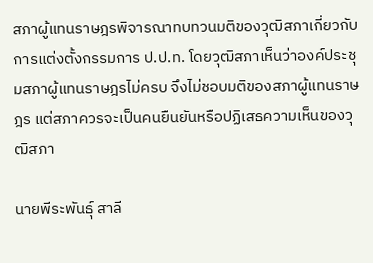สภาผู้แทนราษฎรพิจารณาทบทวนมติของวุฒิสภาเกี่ยวกับการแต่งตั้งกรรมการ ป.ป.ท. โดยวุฒิสภาเห็นว่าองค์ประชุมสภาผู้แทนราษฎรไม่ครบ จึงไม่ชอบมติของสภาผู้แทนราษฎร แต่สภาควรจะเป็นคนยืนยันหรือปฏิเสธความเห็นของวุฒิสภา

นายพีระพันธุ์ สาลี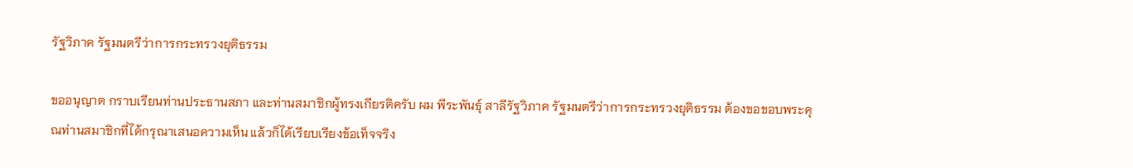รัฐวิภาค รัฐมนตรีว่าการกระทรวงยุติธรรม

ขออนุญาต กราบเรียนท่านประธานสภา และท่านสมาชิกผู้ทรงเกียรติครับ ผม พีระพันธุ์ สาลีรัฐวิภาค รัฐมนตรีว่าการกระทรวงยุติธรรม ต้องขอขอบพระคุณท่านสมาชิกที่ได้กรุณาเสนอความเห็น แล้วก็ได้เรียบเรียงข้อเท็จจริง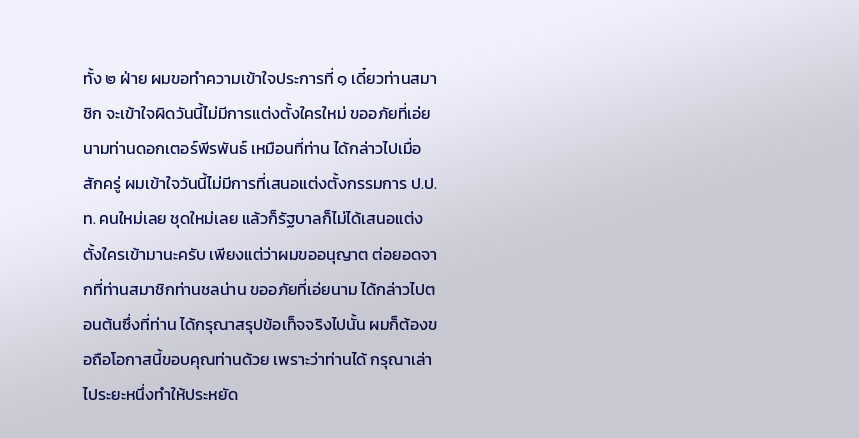ทั้ง ๒ ฝ่าย ผมขอทําความเข้าใจประการที่ ๑ เดี๋ยวท่านสมาชิก จะเข้าใจผิดวันนี้ไม่มีการแต่งตั้งใครใหม่ ขออภัยที่เอ่ยนามท่านดอกเตอร์พีรพันธ์ เหมือนที่ท่าน ได้กล่าวไปเมื่อสักครู่ ผมเข้าใจวันนี้ไม่มีการที่เสนอแต่งตั้งกรรมการ ป.ป.ท. คนใหม่เลย ชุดใหม่เลย แล้วก็รัฐบาลก็ไม่ได้เสนอแต่งตั้งใครเข้ามานะครับ เพียงแต่ว่าผมขออนุญาต ต่อยอดจากที่ท่านสมาชิกท่านชลน่าน ขออภัยที่เอ่ยนาม ได้กล่าวไปตอนต้นซึ่งที่ท่าน ได้กรุณาสรุปข้อเท็จจริงไปนั้น ผมก็ต้องขอถือโอกาสนี้ขอบคุณท่านด้วย เพราะว่าท่านได้ กรุณาเล่าไประยะหนึ่งทําให้ประหยัด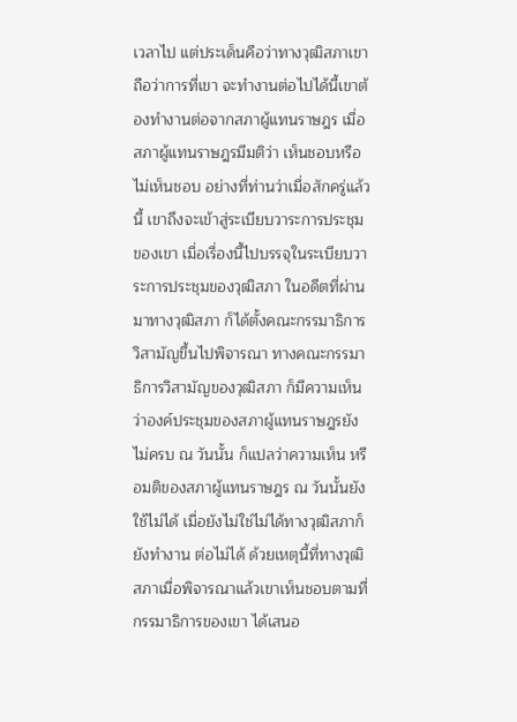เวลาไป แต่ประเด็นคือว่าทางวุฒิสภาเขาถือว่าการที่เขา จะทํางานต่อไปได้นี้เขาต้องทํางานต่อจากสภาผู้แทนราษฎร เมื่อสภาผู้แทนราษฎรมีมติว่า เห็นชอบหรือไม่เห็นชอบ อย่างที่ท่านว่าเมื่อสักครู่แล้วนี้ เขาถึงจะเข้าสู่ระเบียบวาระการประชุม ของเขา เมื่อเรื่องนี้ไปบรรจุในระเบียบวาระการประชุมของวุฒิสภา ในอดีตที่ผ่านมาทางวุฒิสภา ก็ได้ตั้งคณะกรรมาธิการวิสามัญขึ้นไปพิจารณา ทางคณะกรรมาธิการวิสามัญของวุฒิสภา ก็มีความเห็นว่าองค์ประชุมของสภาผู้แทนราษฎรยังไม่ครบ ณ วันนั้น ก็แปลว่าความเห็น หรือมติของสภาผู้แทนราษฎร ณ วันนั้นยังใช้ไม่ได้ เมื่อยังไม่ใช่ไม่ได้ทางวุฒิสภาก็ยังทํางาน ต่อไม่ได้ ด้วยเหตุนี้ที่ทางวุฒิสภาเมื่อพิจารณาแล้วเขาเห็นชอบตามที่กรรมาธิการของเขา ได้เสนอ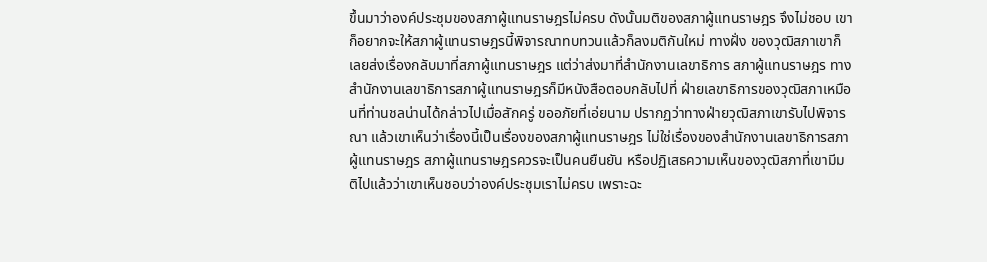ขึ้นมาว่าองค์ประชุมของสภาผู้แทนราษฎรไม่ครบ ดังนั้นมติของสภาผู้แทนราษฎร จึงไม่ชอบ เขาก็อยากจะให้สภาผู้แทนราษฎรนี้พิจารณาทบทวนแล้วก็ลงมติกันใหม่ ทางฝั่ง ของวุฒิสภาเขาก็เลยส่งเรื่องกลับมาที่สภาผู้แทนราษฎร แต่ว่าส่งมาที่สํานักงานเลขาธิการ สภาผู้แทนราษฎร ทางสํานักงานเลขาธิการสภาผู้แทนราษฎรก็มีหนังสือตอบกลับไปที่ ฝ่ายเลขาธิการของวุฒิสภาเหมือนที่ท่านชลน่านได้กล่าวไปเมื่อสักครู่ ขออภัยที่เอ่ยนาม ปรากฏว่าทางฝ่ายวุฒิสภาเขารับไปพิจารณา แล้วเขาเห็นว่าเรื่องนี้เป็นเรื่องของสภาผู้แทนราษฎร ไม่ใช่เรื่องของสํานักงานเลขาธิการสภาผู้แทนราษฎร สภาผู้แทนราษฎรควรจะเป็นคนยืนยัน หรือปฏิเสธความเห็นของวุฒิสภาที่เขามีมติไปแล้วว่าเขาเห็นชอบว่าองค์ประชุมเราไม่ครบ เพราะฉะ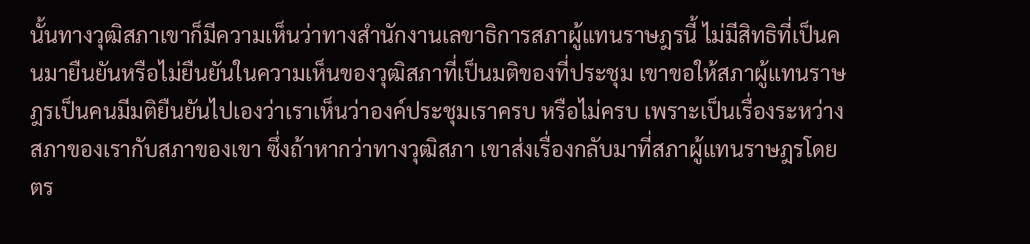นั้นทางวุฒิสภาเขาก็มีความเห็นว่าทางสํานักงานเลขาธิการสภาผู้แทนราษฎรนี้ ไม่มีสิทธิที่เป็นคนมายืนยันหรือไม่ยืนยันในความเห็นของวุฒิสภาที่เป็นมติของที่ประชุม เขาขอให้สภาผู้แทนราษฎรเป็นคนมีมติยืนยันไปเองว่าเราเห็นว่าองค์ประชุมเราครบ หรือไม่ครบ เพราะเป็นเรื่องระหว่างสภาของเรากับสภาของเขา ซึ่งถ้าหากว่าทางวุฒิสภา เขาส่งเรื่องกลับมาที่สภาผู้แทนราษฎรโดยตร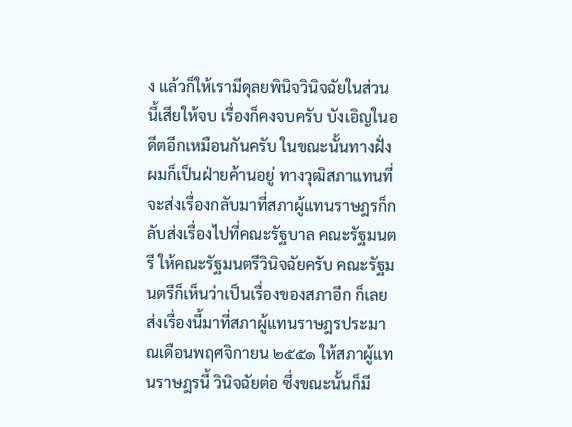ง แล้วก็ให้เรามีดุลยพินิจวินิจฉัยในส่วนนี้เสียให้จบ เรื่องก็คงจบครับ บังเอิญในอดีตอีกเหมือนกันครับ ในขณะนั้นทางฝั่งผมก็เป็นฝ่ายค้านอยู่ ทางวุฒิสภาแทนที่จะส่งเรื่องกลับมาที่สภาผู้แทนราษฎรก็กลับส่งเรื่องไปที่คณะรัฐบาล คณะรัฐมนตรี ให้คณะรัฐมนตรีวินิจฉัยครับ คณะรัฐมนตรีก็เห็นว่าเป็นเรื่องของสภาอีก ก็เลย ส่งเรื่องนี้มาที่สภาผู้แทนราษฎรประมาณเดือนพฤศจิกายน ๒๕๕๑ ให้สภาผู้แทนราษฎรนี้ วินิจฉัยต่อ ซึ่งขณะนั้นก็มี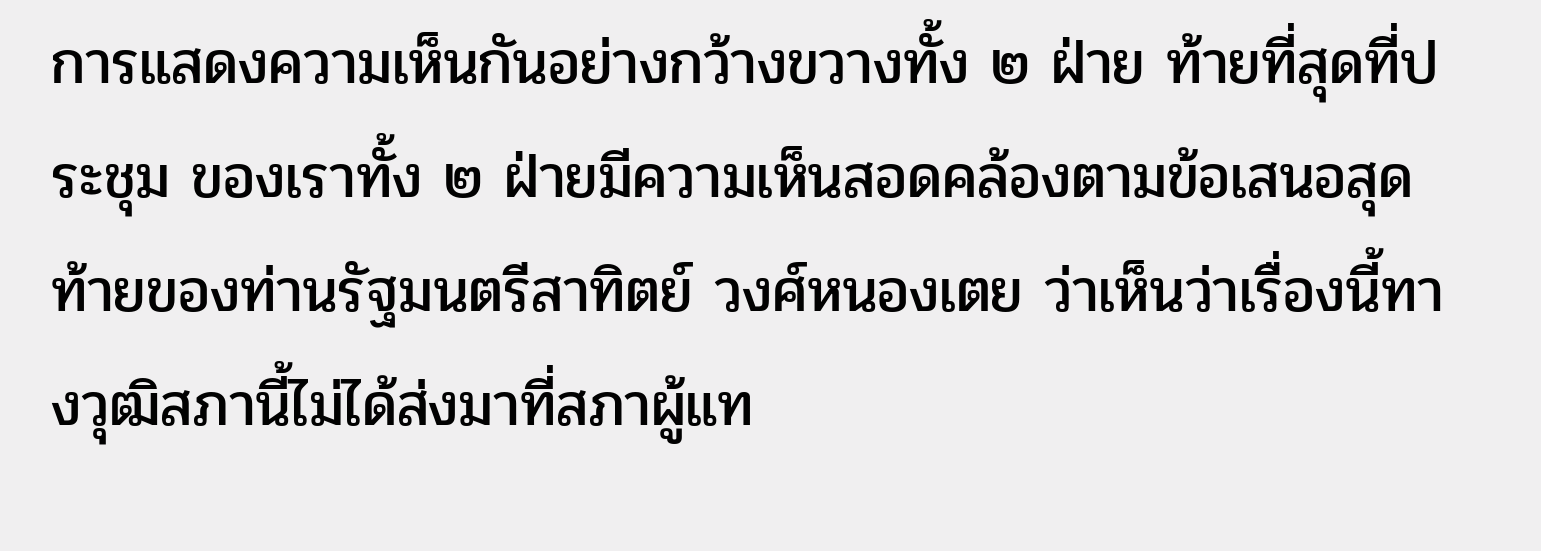การแสดงความเห็นกันอย่างกว้างขวางทั้ง ๒ ฝ่าย ท้ายที่สุดที่ประชุม ของเราทั้ง ๒ ฝ่ายมีความเห็นสอดคล้องตามข้อเสนอสุดท้ายของท่านรัฐมนตรีสาทิตย์ วงศ์หนองเตย ว่าเห็นว่าเรื่องนี้ทางวุฒิสภานี้ไม่ได้ส่งมาที่สภาผู้แท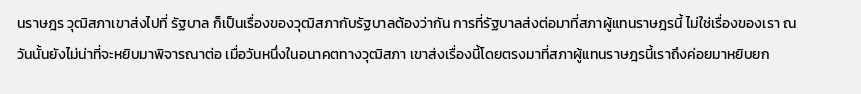นราษฎร วุฒิสภาเขาส่งไปที่ รัฐบาล ก็เป็นเรื่องของวุฒิสภากับรัฐบาลต้องว่ากัน การที่รัฐบาลส่งต่อมาที่สภาผู้แทนราษฎรนี้ ไม่ใช่เรื่องของเรา ณ วันนั้นยังไม่น่าที่จะหยิบมาพิจารณาต่อ เมื่อวันหนึ่งในอนาคตทางวุฒิสภา เขาส่งเรื่องนี้โดยตรงมาที่สภาผู้แทนราษฎรนี้เราถึงค่อยมาหยิบยก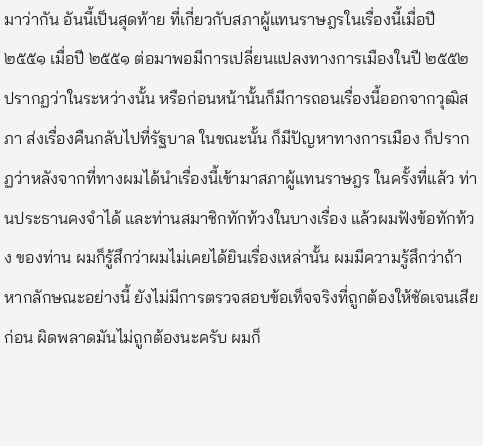มาว่ากัน อันนี้เป็นสุดท้าย ที่เกี่ยวกับสภาผู้แทนราษฎรในเรื่องนี้เมื่อปี ๒๕๕๑ เมื่อปี ๒๕๕๑ ต่อมาพอมีการเปลี่ยนแปลงทางการเมืองในปี ๒๕๕๒ ปรากฏว่าในระหว่างนั้น หรือก่อนหน้านั้นก็มีการถอนเรื่องนี้ออกจากวุฒิสภา ส่งเรื่องคืนกลับไปที่รัฐบาล ในขณะนั้น ก็มีปัญหาทางการเมือง ก็ปรากฏว่าหลังจากที่ทางผมได้นําเรื่องนี้เข้ามาสภาผู้แทนราษฎร ในครั้งที่แล้ว ท่านประธานคงจําได้ และท่านสมาชิกทักท้วงในบางเรื่อง แล้วผมฟังข้อทักท้วง ของท่าน ผมก็รู้สึกว่าผมไม่เคยได้ยินเรื่องเหล่านั้น ผมมีความรู้สึกว่าถ้าหากลักษณะอย่างนี้ ยังไม่มีการตรวจสอบข้อเท็จจริงที่ถูกต้องให้ชัดเจนเสียก่อน ผิดพลาดมันไม่ถูกต้องนะครับ ผมก็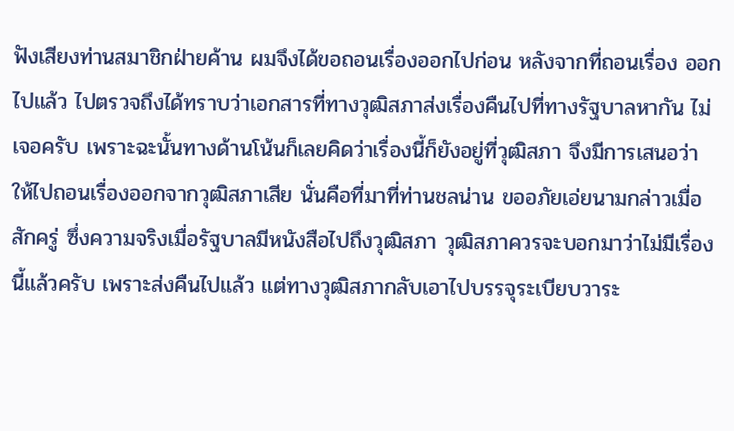ฟังเสียงท่านสมาชิกฝ่ายค้าน ผมจึงได้ขอถอนเรื่องออกไปก่อน หลังจากที่ถอนเรื่อง ออกไปแล้ว ไปตรวจถึงได้ทราบว่าเอกสารที่ทางวุฒิสภาส่งเรื่องคืนไปที่ทางรัฐบาลหากัน ไม่เจอครับ เพราะฉะนั้นทางด้านโน้นก็เลยคิดว่าเรื่องนี้ก็ยังอยู่ที่วุฒิสภา จึงมีการเสนอว่า ให้ไปถอนเรื่องออกจากวุฒิสภาเสีย นั่นคือที่มาที่ท่านชลน่าน ขออภัยเอ่ยนามกล่าวเมื่อสักครู่ ซึ่งความจริงเมื่อรัฐบาลมีหนังสือไปถึงวุฒิสภา วุฒิสภาควรจะบอกมาว่าไม่มีเรื่องนี้แล้วครับ เพราะส่งคืนไปแล้ว แต่ทางวุฒิสภากลับเอาไปบรรจุระเบียบวาระ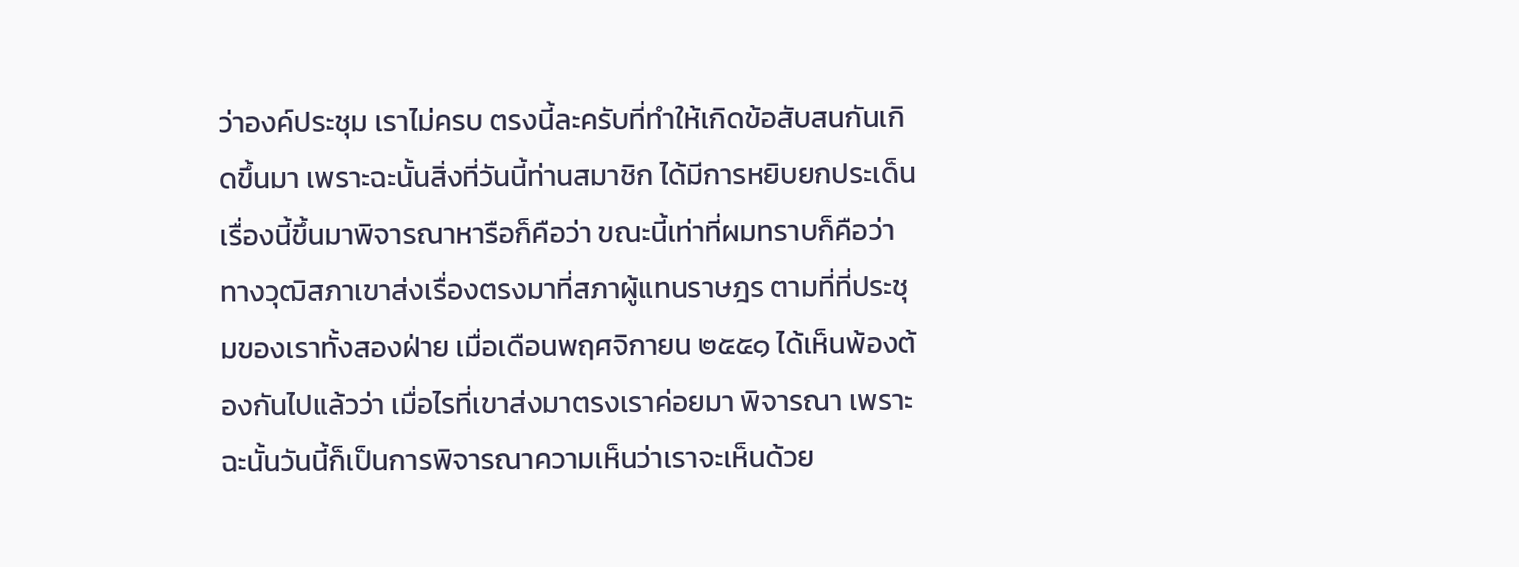ว่าองค์ประชุม เราไม่ครบ ตรงนี้ละครับที่ทําให้เกิดข้อสับสนกันเกิดขึ้นมา เพราะฉะนั้นสิ่งที่วันนี้ท่านสมาชิก ได้มีการหยิบยกประเด็นเรื่องนี้ขึ้นมาพิจารณาหารือก็คือว่า ขณะนี้เท่าที่ผมทราบก็คือว่า ทางวุฒิสภาเขาส่งเรื่องตรงมาที่สภาผู้แทนราษฎร ตามที่ที่ประชุมของเราทั้งสองฝ่าย เมื่อเดือนพฤศจิกายน ๒๕๕๑ ได้เห็นพ้องต้องกันไปแล้วว่า เมื่อไรที่เขาส่งมาตรงเราค่อยมา พิจารณา เพราะฉะนั้นวันนี้ก็เป็นการพิจารณาความเห็นว่าเราจะเห็นด้วย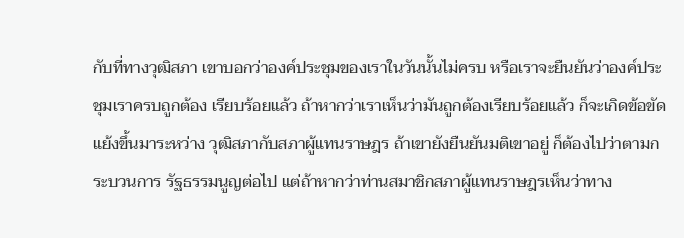กับที่ทางวุฒิสภา เขาบอกว่าองค์ประชุมของเราในวันนั้นไม่ครบ หรือเราจะยืนยันว่าองค์ประชุมเราครบถูกต้อง เรียบร้อยแล้ว ถ้าหากว่าเราเห็นว่ามันถูกต้องเรียบร้อยแล้ว ก็จะเกิดข้อขัดแย้งขึ้นมาระหว่าง วุฒิสภากับสภาผู้แทนราษฎร ถ้าเขายังยืนยันมติเขาอยู่ ก็ต้องไปว่าตามกระบวนการ รัฐธรรมนูญต่อไป แต่ถ้าหากว่าท่านสมาชิกสภาผู้แทนราษฎรเห็นว่าทาง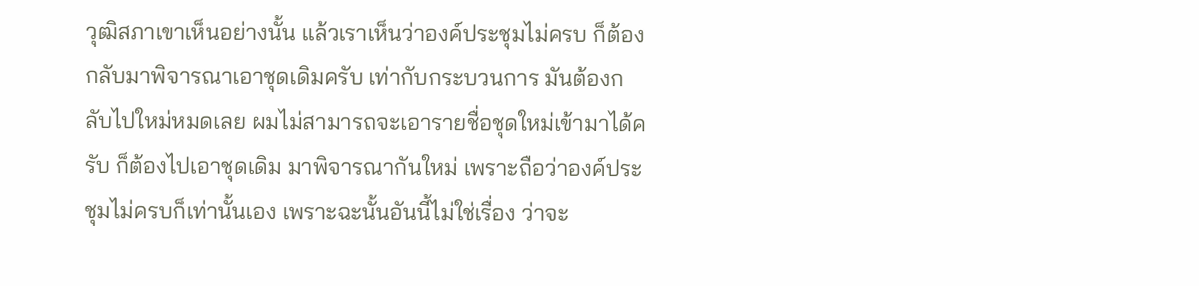วุฒิสภาเขาเห็นอย่างนั้น แล้วเราเห็นว่าองค์ประชุมไม่ครบ ก็ต้องกลับมาพิจารณาเอาชุดเดิมครับ เท่ากับกระบวนการ มันต้องกลับไปใหม่หมดเลย ผมไม่สามารถจะเอารายชื่อชุดใหม่เข้ามาได้ครับ ก็ต้องไปเอาชุดเดิม มาพิจารณากันใหม่ เพราะถือว่าองค์ประชุมไม่ครบก็เท่านั้นเอง เพราะฉะนั้นอันนี้ไม่ใช่เรื่อง ว่าจะ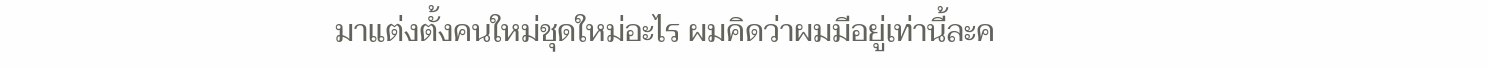มาแต่งตั้งคนใหม่ชุดใหม่อะไร ผมคิดว่าผมมีอยู่เท่านี้ละค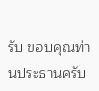รับ ขอบคุณท่านประธานครับ